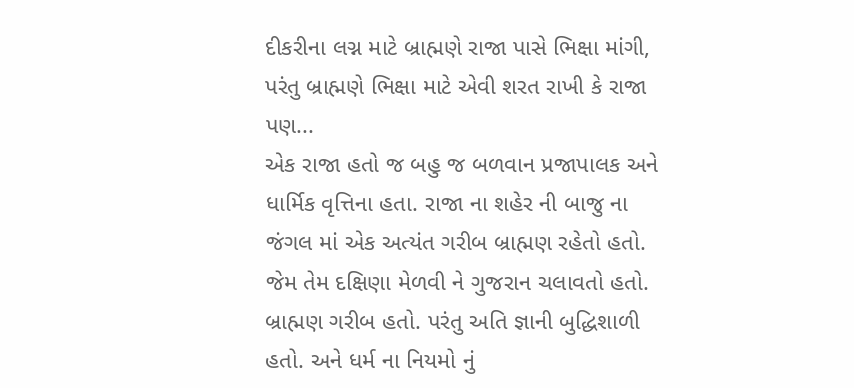દીકરીના લગ્ન માટે બ્રાહ્મણે રાજા પાસે ભિક્ષા માંગી, પરંતુ બ્રાહ્મણે ભિક્ષા માટે એવી શરત રાખી કે રાજા પણ...
એક રાજા હતો જ બહુ જ બળવાન પ્રજાપાલક અને ધાર્મિક વૃત્તિના હતા. રાજા ના શહેર ની બાજુ ના જંગલ માં એક અત્યંત ગરીબ બ્રાહ્મણ રહેતો હતો. જેમ તેમ દક્ષિણા મેળવી ને ગુજરાન ચલાવતો હતો. બ્રાહ્મણ ગરીબ હતો. પરંતુ અતિ જ્ઞાની બુદ્ધિશાળી હતો. અને ધર્મ ના નિયમો નું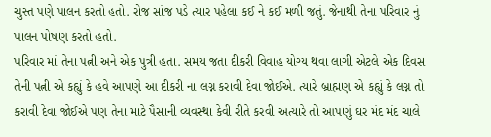ચુસ્ત પણે પાલન કરતો હતો. રોજ સાંજ પડે ત્યાર પહેલા કઈ ને કઈ મળી જતું. જેનાથી તેના પરિવાર નું પાલન પોષણ કરતો હતો.
પરિવાર માં તેના પત્ની અને એક પુત્રી હતા. સમય જતા દીકરી વિવાહ યોગ્ય થવા લાગી એટલે એક દિવસ તેની પત્ની એ કહ્યું કે હવે આપણે આ દીકરી ના લગ્ન કરાવી દેવા જોઈએ. ત્યારે બ્રાહ્મણ એ કહ્યું કે લગ્ન તો કરાવી દેવા જોઈએ પણ તેના માટે પૈસાની વ્યવસ્થા કેવી રીતે કરવી અત્યારે તો આપણું ઘર મંદ મંદ ચાલે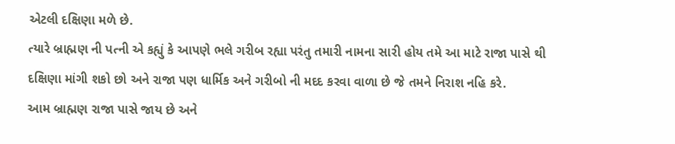એટલી દક્ષિણા મળે છે.
ત્યારે બ્રાહ્મણ ની પત્ની એ કહ્યું કે આપણે ભલે ગરીબ રહ્યા પરંતુ તમારી નામના સારી હોય તમે આ માટે રાજા પાસે થી દક્ષિણા માંગી શકો છો અને રાજા પણ ધાર્મિક અને ગરીબો ની મદદ કરવા વાળા છે જે તમને નિરાશ નહિ કરે.
આમ બ્રાહ્મણ રાજા પાસે જાય છે અને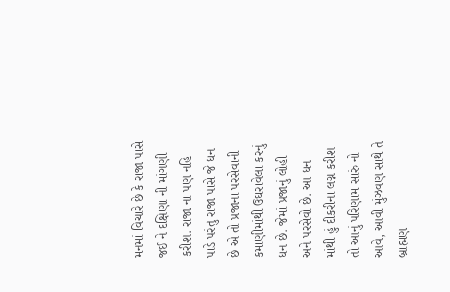મનમાં વિચારે છે કે રાજા પાસે જઈ ને દક્ષિણા ની માંગણી કરીશ. રાજા ના પણ નહિ પાડે પરંતુ રાજા પાસે જે ધન છે એ તો પ્રજાના પરસેવાની કમાણીમાંથી ઉઘરાવેલા કરનું ધન છે. જેમાં પ્રજાનું લોહી અને પરસેવો છે. આ ધન માંથી હું દીકરીના લગ્ન કરીશ તો આનું પરિણામ સારું નો આવે, આવી મુંઝવણ સાથે તે બ્રાહ્મણ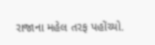રાજાના મહેલ તરફ પહોંચ્યો.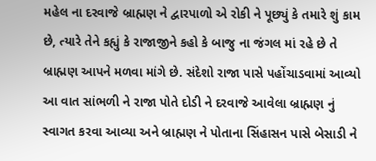મહેલ ના દરવાજે બ્રાહ્મણ ને દ્વારપાળો એ રોકી ને પૂછ્યું કે તમારે શું કામ છે, ત્યારે તેને કહ્યું કે રાજાજીને કહો કે બાજુ ના જંગલ માં રહે છે તે બ્રાહ્મણ આપને મળવા માંગે છે. સંદેશો રાજા પાસે પહોંચાડવામાં આવ્યો આ વાત સાંભળી ને રાજા પોતે દોડી ને દરવાજે આવેલા બ્રાહ્મણ નું સ્વાગત કરવા આવ્યા અને બ્રાહ્મણ ને પોતાના સિંહાસન પાસે બેસાડી ને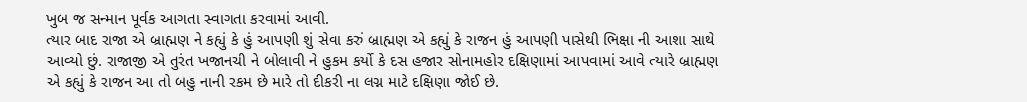ખુબ જ સન્માન પૂર્વક આગતા સ્વાગતા કરવામાં આવી.
ત્યાર બાદ રાજા એ બ્રાહ્મણ ને કહ્યું કે હું આપણી શું સેવા કરું બ્રાહ્મણ એ કહ્યું કે રાજન હું આપણી પાસેથી ભિક્ષા ની આશા સાથે આવ્યો છું. રાજાજી એ તુરંત ખજાનચી ને બોલાવી ને હુકમ કર્યો કે દસ હજાર સોનામહોર દક્ષિણામાં આપવામાં આવે ત્યારે બ્રાહ્મણ એ કહ્યું કે રાજન આ તો બહુ નાની રકમ છે મારે તો દીકરી ના લગ્ન માટે દક્ષિણા જોઈ છે.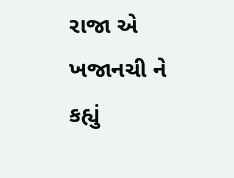રાજા એ ખજાનચી ને કહ્યું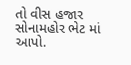તો વીસ હજાર સોનામહોર ભેટ માં આપો.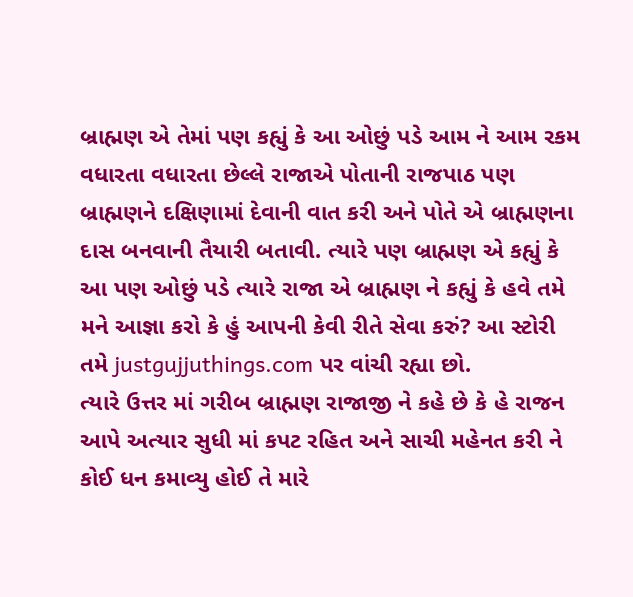બ્રાહ્મણ એ તેમાં પણ કહ્યું કે આ ઓછું પડે આમ ને આમ રકમ વધારતા વધારતા છેલ્લે રાજાએ પોતાની રાજપાઠ પણ બ્રાહ્મણને દક્ષિણામાં દેવાની વાત કરી અને પોતે એ બ્રાહ્મણના દાસ બનવાની તૈયારી બતાવી. ત્યારે પણ બ્રાહ્મણ એ કહ્યું કે આ પણ ઓછું પડે ત્યારે રાજા એ બ્રાહ્મણ ને કહ્યું કે હવે તમે મને આજ્ઞા કરો કે હું આપની કેવી રીતે સેવા કરું? આ સ્ટોરી તમે justgujjuthings.com પર વાંચી રહ્યા છો.
ત્યારે ઉત્તર માં ગરીબ બ્રાહ્મણ રાજાજી ને કહે છે કે હે રાજન આપે અત્યાર સુધી માં કપટ રહિત અને સાચી મહેનત કરી ને કોઈ ધન કમાવ્યુ હોઈ તે મારે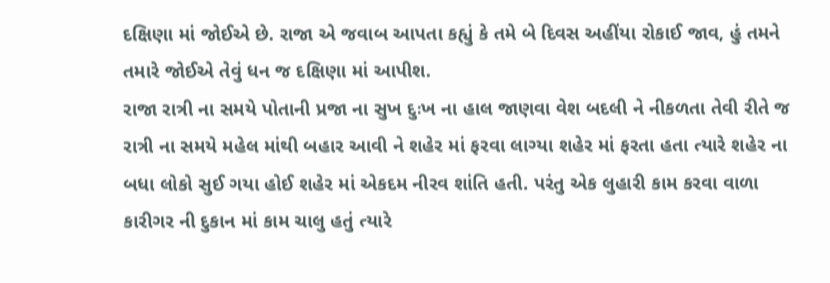દક્ષિણા માં જોઈએ છે. રાજા એ જવાબ આપતા કહ્યું કે તમે બે દિવસ અહીંયા રોકાઈ જાવ, હું તમને તમારે જોઈએ તેવું ધન જ દક્ષિણા માં આપીશ.
રાજા રાત્રી ના સમયે પોતાની પ્રજા ના સુખ દુઃખ ના હાલ જાણવા વેશ બદલી ને નીકળતા તેવી રીતે જ રાત્રી ના સમયે મહેલ માંથી બહાર આવી ને શહેર માં ફરવા લાગ્યા શહેર માં ફરતા હતા ત્યારે શહેર ના બધા લોકો સુઈ ગયા હોઈ શહેર માં એકદમ નીરવ શાંતિ હતી. પરંતુ એક લુહારી કામ કરવા વાળા કારીગર ની દુકાન માં કામ ચાલુ હતું ત્યારે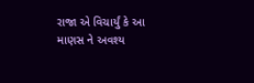રાજા એ વિચાર્યું કે આ માણસ ને અવશ્ય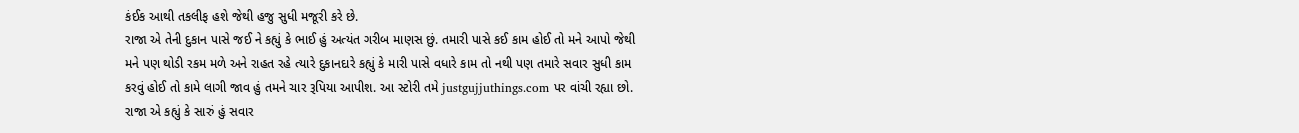કંઈક આથી તકલીફ હશે જેથી હજુ સુધી મજૂરી કરે છે.
રાજા એ તેની દુકાન પાસે જઈ ને કહ્યું કે ભાઈ હું અત્યંત ગરીબ માણસ છું. તમારી પાસે કઈ કામ હોઈ તો મને આપો જેથી મને પણ થોડી રકમ મળે અને રાહત રહે ત્યારે દુકાનદારે કહ્યું કે મારી પાસે વધારે કામ તો નથી પણ તમારે સવાર સુધી કામ કરવું હોઈ તો કામે લાગી જાવ હું તમને ચાર રૂપિયા આપીશ. આ સ્ટોરી તમે justgujjuthings.com પર વાંચી રહ્યા છો.
રાજા એ કહ્યું કે સારું હું સવાર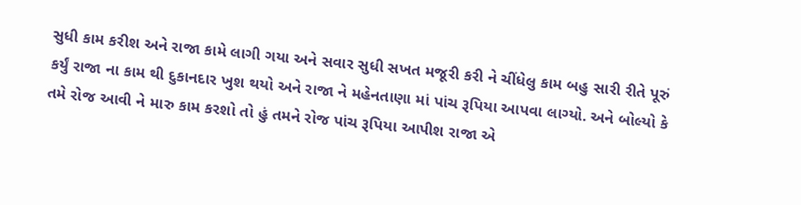સુધી કામ કરીશ અને રાજા કામે લાગી ગયા અને સવાર સુધી સખત મજૂરી કરી ને ચીંધેલુ કામ બહુ સારી રીતે પૂરું કર્યું રાજા ના કામ થી દુકાનદાર ખુશ થયો અને રાજા ને મહેનતાણા માં પાંચ રૂપિયા આપવા લાગ્યો. અને બોલ્યો કે તમે રોજ આવી ને મારુ કામ કરશો તો હું તમને રોજ પાંચ રૂપિયા આપીશ રાજા એ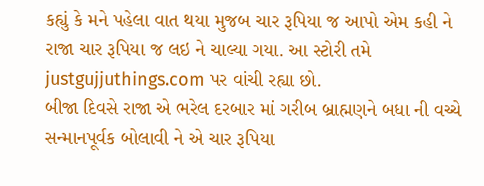કહ્યું કે મને પહેલા વાત થયા મુજબ ચાર રૂપિયા જ આપો એમ કહી ને રાજા ચાર રૂપિયા જ લઇ ને ચાલ્યા ગયા. આ સ્ટોરી તમે justgujjuthings.com પર વાંચી રહ્યા છો.
બીજા દિવસે રાજા એ ભરેલ દરબાર માં ગરીબ બ્રાહ્મણને બધા ની વચ્ચે સન્માનપૂર્વક બોલાવી ને એ ચાર રૂપિયા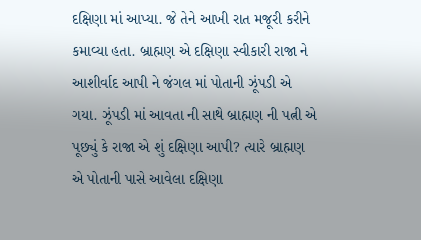દક્ષિણા માં આપ્યા. જે તેને આખી રાત મજૂરી કરીને કમાવ્યા હતા. બ્રાહ્મણ એ દક્ષિણા સ્વીકારી રાજા ને આશીર્વાદ આપી ને જંગલ માં પોતાની ઝૂંપડી એ ગયા. ઝૂંપડી માં આવતા ની સાથે બ્રાહ્મણ ની પત્ની એ પૂછ્યું કે રાજા એ શું દક્ષિણા આપી? ત્યારે બ્રાહ્મણ એ પોતાની પાસે આવેલા દક્ષિણા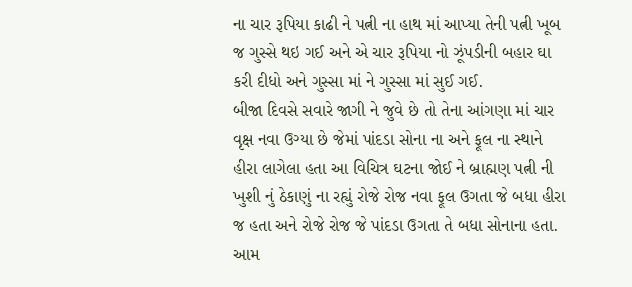ના ચાર રૂપિયા કાઢી ને પત્ની ના હાથ માં આપ્યા તેની પત્ની ખૂબ જ ગુસ્સે થઇ ગઈ અને એ ચાર રૂપિયા નો ઝૂંપડીની બહાર ઘા કરી દીધો અને ગુસ્સા માં ને ગુસ્સા માં સુઈ ગઈ.
બીજા દિવસે સવારે જાગી ને જુવે છે તો તેના આંગણા માં ચાર વૃક્ષ નવા ઉગ્યા છે જેમાં પાંદડા સોના ના અને ફૂલ ના સ્થાને હીરા લાગેલા હતા આ વિચિત્ર ઘટના જોઈ ને બ્રાહ્મણ પત્ની ની ખુશી નું ઠેકાણું ના રહ્યું રોજે રોજ નવા ફૂલ ઉગતા જે બધા હીરા જ હતા અને રોજે રોજ જે પાંદડા ઉગતા તે બધા સોનાના હતા. આમ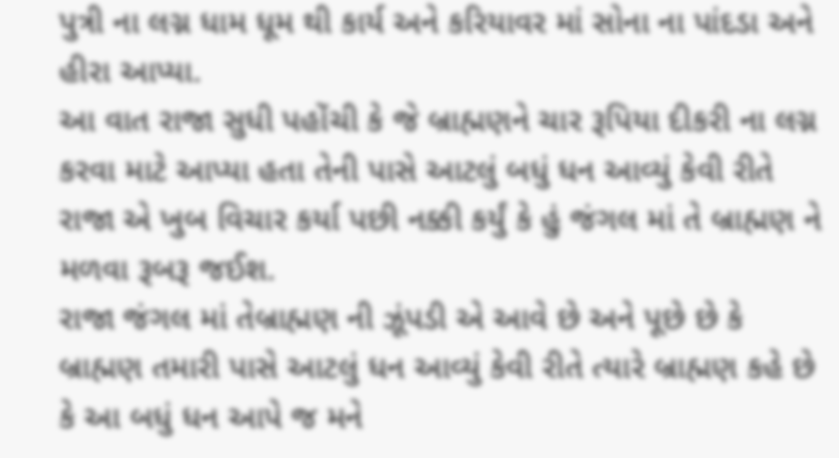પુત્રી ના લગ્ન ધામ ધૂમ થી કાર્ય અને કરિયાવર માં સોના ના પાંદડા અને હીરા આપ્યા.
આ વાત રાજા સુધી પહોંચી કે જે બ્રાહ્મણને ચાર રૂપિયા દીકરી ના લગ્ન કરવા માટે આપ્યા હતા તેની પાસે આટલું બધું ધન આવ્યું કેવી રીતે રાજા એ ખુબ વિચાર કર્યા પછી નક્કી કર્યું કે હું જંગલ માં તે બ્રાહ્મણ ને મળવા રૂબરૂ જઈશ.
રાજા જંગલ માં તેબ્રાહ્મણ ની ઝૂંપડી એ આવે છે અને પૂછે છે કે બ્રાહ્મણ તમારી પાસે આટલું ધન આવ્યું કેવી રીતે ત્યારે બ્રાહ્મણ કહે છે કે આ બધું ધન આપે જ મને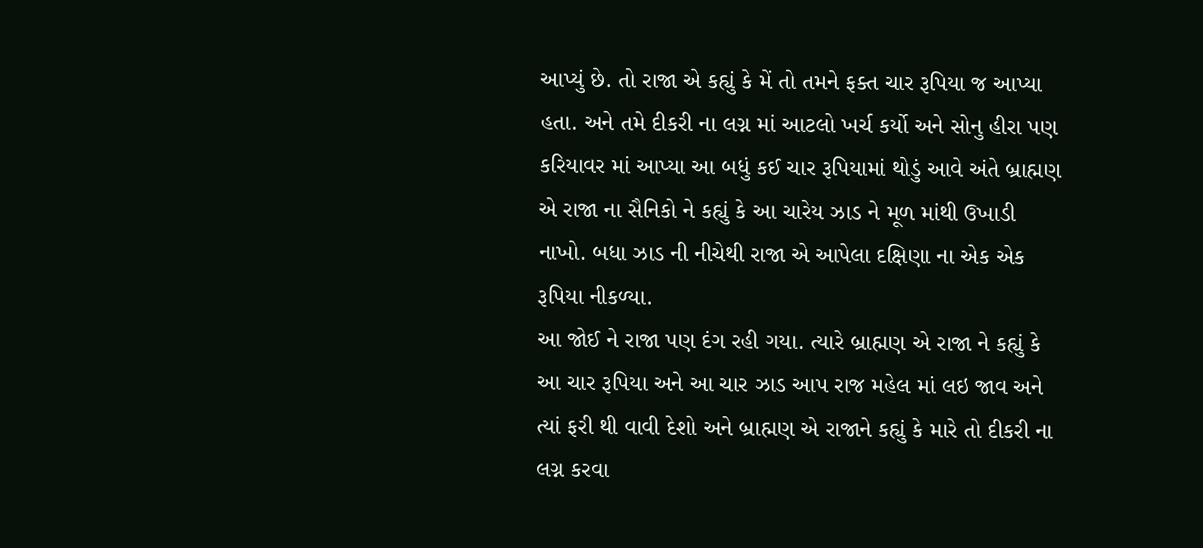આપ્યું છે. તો રાજા એ કહ્યું કે મેં તો તમને ફક્ત ચાર રૂપિયા જ આપ્યા હતા. અને તમે દીકરી ના લગ્ન માં આટલો ખર્ચ કર્યો અને સોનુ હીરા પણ કરિયાવર માં આપ્યા આ બધું કઈ ચાર રૂપિયામાં થોડું આવે અંતે બ્રાહ્મણ એ રાજા ના સૈનિકો ને કહ્યું કે આ ચારેય ઝાડ ને મૂળ માંથી ઉખાડી નાખો. બધા ઝાડ ની નીચેથી રાજા એ આપેલા દક્ષિણા ના એક એક રૂપિયા નીકળ્યા.
આ જોઈ ને રાજા પણ દંગ રહી ગયા. ત્યારે બ્રાહ્મણ એ રાજા ને કહ્યું કે આ ચાર રૂપિયા અને આ ચાર ઝાડ આપ રાજ મહેલ માં લઇ જાવ અને ત્યાં ફરી થી વાવી દેશો અને બ્રાહ્મણ એ રાજાને કહ્યું કે મારે તો દીકરી ના લગ્ન કરવા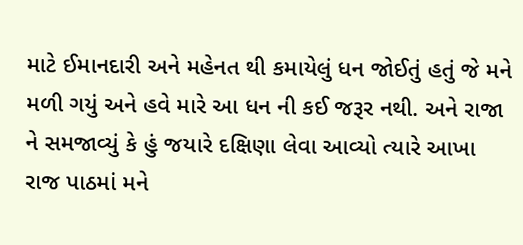માટે ઈમાનદારી અને મહેનત થી કમાયેલું ધન જોઈતું હતું જે મને મળી ગયું અને હવે મારે આ ધન ની કઈ જરૂર નથી. અને રાજા ને સમજાવ્યું કે હું જયારે દક્ષિણા લેવા આવ્યો ત્યારે આખા રાજ પાઠમાં મને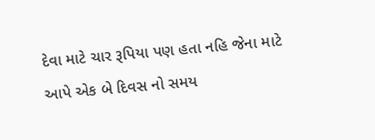દેવા માટે ચાર રૂપિયા પણ હતા નહિ જેના માટે આપે એક બે દિવસ નો સમય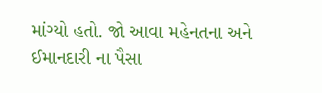માંગ્યો હતો. જો આવા મહેનતના અને ઈમાનદારી ના પૈસા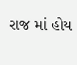રાજ માં હોય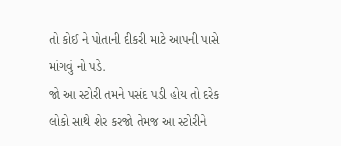તો કોઈ ને પોતાની દીકરી માટે આપની પાસે માંગવું નો પડે.
જો આ સ્ટોરી તમને પસંદ પડી હોય તો દરેક લોકો સાથે શેર કરજો તેમજ આ સ્ટોરીને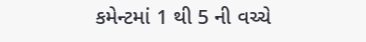કમેન્ટમાં 1 થી 5 ની વચ્ચે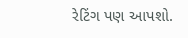રેટિંગ પણ આપશો.